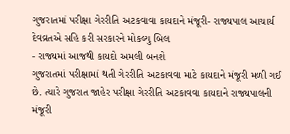ગુજરાતમાં પરીક્ષા ગેરરીતિ અટકવાવા કાયદાને મંજૂરી- રાજ્યપાલ આચાર્ય દેવવ્રતએ સહિ કરી સરકારને મોકલ્યુ બિલ
- રાજ્યમાં આજથી કાયદો અમલી બનશે
ગુજરાતમાં પરીક્ષામાં થતી ગેરરીતિ અટકાવવા માટે કાયદાને મંજૂરી મળી ગઈ છે. ત્યારે ગુજરાત જાહેર પરીક્ષા ગેરરીતિ અટકાવવા કાયદાને રાજ્યપાલની મંજૂરી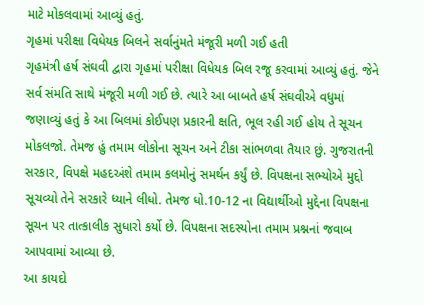માટે મોકલવામાં આવ્યું હતું.
ગૃહમાં પરીક્ષા વિધેયક બિલને સર્વાનુંમતે મંજૂરી મળી ગઈ હતી
ગૃહમંત્રી હર્ષ સંઘવી દ્વારા ગૃહમાં પરીક્ષા વિધેયક બિલ રજૂ કરવામાં આવ્યું હતું. જેને સર્વ સંમતિ સાથે મંજૂરી મળી ગઈ છે. ત્યારે આ બાબતે હર્ષ સંઘવીએ વધુમાં જણાવ્યું હતું કે આ બિલમાં કોઈપણ પ્રકારની ક્ષતિ, ભૂલ રહી ગઈ હોય તે સૂચન મોકલજો. તેમજ હું તમામ લોકોના સૂચન અને ટીકા સાંભળવા તૈયાર છું. ગુજરાતની સરકાર, વિપક્ષે મહદઅંશે તમામ કલમોનું સમર્થન કર્યું છે. વિપક્ષના સભ્યોએ મુદ્દો સૂચવ્યો તેને સરકારે ધ્યાને લીધો. તેમજ ધો.10-12 ના વિદ્યાર્થીઓ મુદ્દેના વિપક્ષના સૂચન પર તાત્કાલીક સુધારો કર્યો છે. વિપક્ષના સદસ્યોના તમામ પ્રશ્નનાં જવાબ આપવામાં આવ્યા છે.
આ કાયદો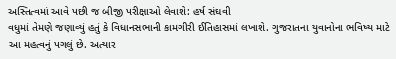અસ્તિત્વમાં આવે પછી જ બીજી પરીક્ષાઓ લેવાશે: હર્ષ સંઘવી
વધુમાં તેમણે જણાવ્યું હતું કે વિધાનસભાની કામગીરી ઈતિહાસમાં લખાશે. ગુજરાતના યુવાનોના ભવિષ્ય માટે આ મહત્વનું પગલું છે. અત્યાર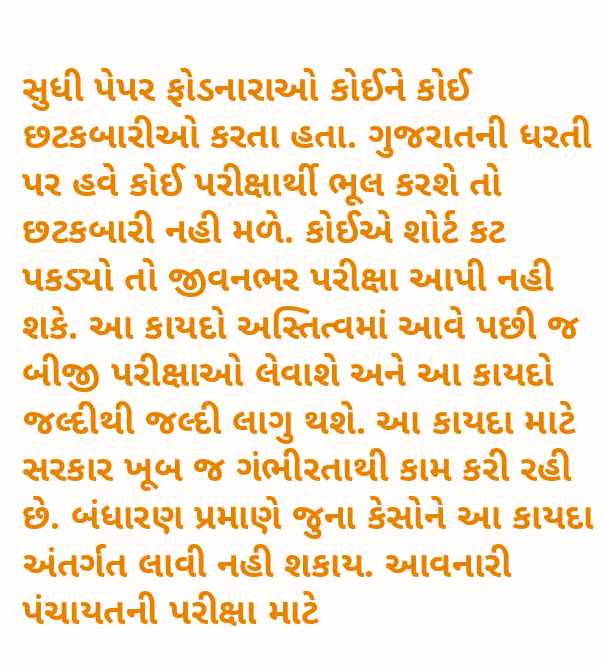સુધી પેપર ફોડનારાઓ કોઈને કોઈ છટકબારીઓ કરતા હતા. ગુજરાતની ધરતી પર હવે કોઈ પરીક્ષાર્થી ભૂલ કરશે તો છટકબારી નહી મળે. કોઈએ શોર્ટ કટ પકડ્યો તો જીવનભર પરીક્ષા આપી નહી શકે. આ કાયદો અસ્તિત્વમાં આવે પછી જ બીજી પરીક્ષાઓ લેવાશે અને આ કાયદો જલ્દીથી જલ્દી લાગુ થશે. આ કાયદા માટે સરકાર ખૂબ જ ગંભીરતાથી કામ કરી રહી છે. બંધારણ પ્રમાણે જુના કેસોને આ કાયદા અંતર્ગત લાવી નહી શકાય. આવનારી પંચાયતની પરીક્ષા માટે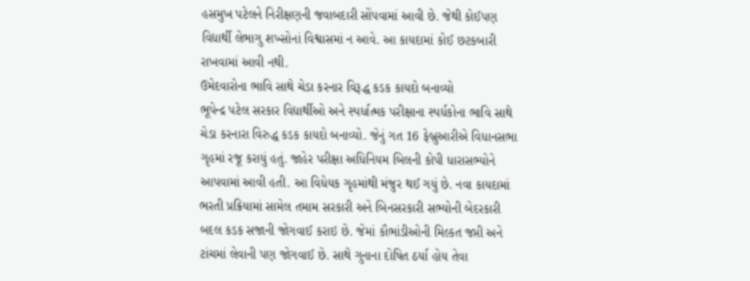હસમુખ પટેલને નિરીક્ષણની જવાબદારી સોંપવામાં આવી છે. જેથી કોઈપણ વિદ્યાર્થી લેભાગુ શખ્સોનાં વિશ્વાસમાં ન આવે. આ કાયદામાં કોઈ છટકબારી રાખવામાં આવી નથી.
ઉમેદવારોના ભાવિ સાથે ચેડા કરનાર વિરૂદ્ધ કડક કાયદો બનાવ્યો
ભૂપેન્દ્ર પટેલ સરકાર વિદ્યાર્થીઓ અને સ્પર્ધાત્મક પરીક્ષાના સ્પર્ધકોના ભાવિ સાથે ચેડા કરનારા વિરુદ્ધ કડક કાયદો બનાવ્યો. જેનું ગત 16 ફેબ્રુઆરીએ વિધાનસભા ગૃહમાં રજૂ કરાયું હતું. જાહેર પરીક્ષા અધિનિયમ બિલની કોપી ધારાસભ્યોને આપવામાં આવી હતી. આ વિધેયક ગૃહમાંથી મંજુર થઈ ગયું છે. નવા કાયદામાં ભરતી પ્રક્રિયામાં સામેલ તમામ સરકારી અને બિનસરકારી સભ્યોની બેદરકારી બદલ કડક સજાની જોગવાઈ કરાઇ છે. જેમાં કૌભાંડીઓની મિલ્કત જપ્તી અને ટાંચમાં લેવાની પણ જોગવાઈ છે. સાથે ગુનાના દોષિત ઠર્યા હોય તેવા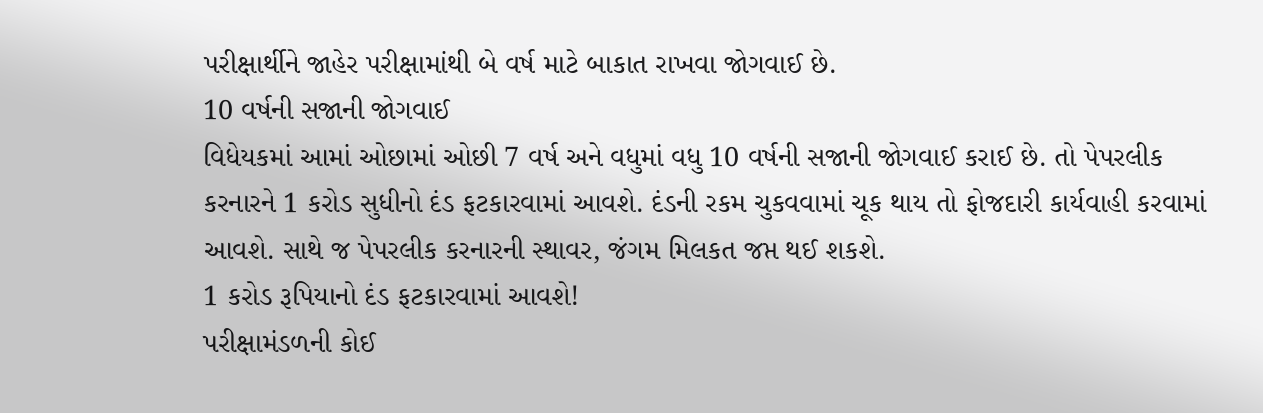પરીક્ષાર્થીને જાહેર પરીક્ષામાંથી બે વર્ષ માટે બાકાત રાખવા જોગવાઈ છે.
10 વર્ષની સજાની જોગવાઈ
વિધેયકમાં આમાં ઓછામાં ઓછી 7 વર્ષ અને વધુમાં વધુ 10 વર્ષની સજાની જોગવાઈ કરાઈ છે. તો પેપરલીક કરનારને 1 કરોડ સુધીનો દંડ ફટકારવામાં આવશે. દંડની રકમ ચુકવવામાં ચૂક થાય તો ફોજદારી કાર્યવાહી કરવામાં આવશે. સાથે જ પેપરલીક કરનારની સ્થાવર, જંગમ મિલકત જપ્ત થઈ શકશે.
1 કરોડ રૂપિયાનો દંડ ફટકારવામાં આવશે!
પરીક્ષામંડળની કોઈ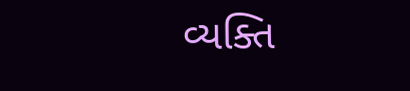વ્યક્તિ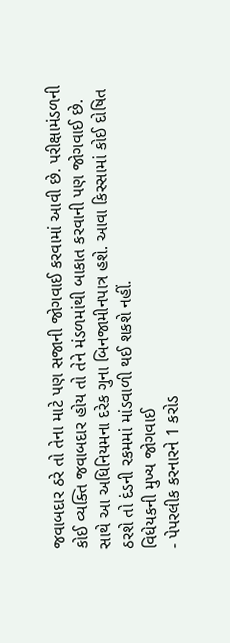જવાબદાર ઠરે તો તેના માટે પણ સજાની જોગવાઈ કરવામાં આવી છે. પરીક્ષામંડળની કોઈ વ્યક્તિ જવાબદાર હોય તો તેને મંડળમાંથી બાકાત કરવાની પણ જોગવાઈ છે. સાથે આ અધિનિયમના દરેક ગુના બિનજામીનપાત્ર હશે. આવા કિસ્સામાં કોઈ દોષિત ઠરશે તો દંડની રકમમાં માંડવાળી થઈ શકશે નહીં.
વિધેયકની મુખ્ય જોગવાઈ
- પેપરલીક કરનારને 1 કરોડ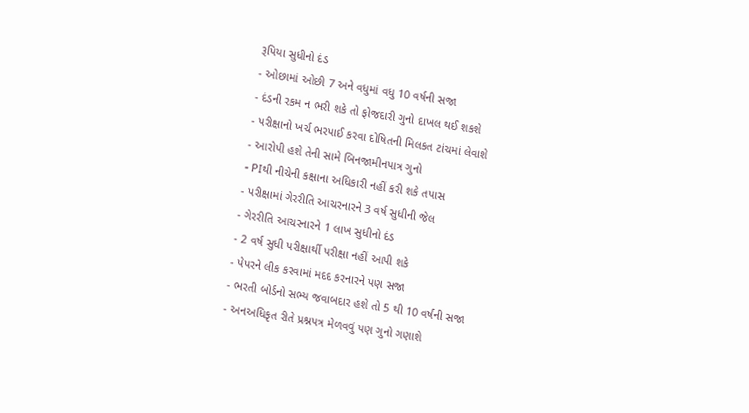રૂપિયા સુધીનો દંડ
- ઓછામાં ઓછી 7 અને વધુમાં વધુ 10 વર્ષની સજા
- દંડની રકમ ન ભરી શકે તો ફોજદારી ગુનો દાખલ થઈ શકશે
- પરીક્ષાનો ખર્ચ ભરપાઈ કરવા દોષિતની મિલકત ટાંચમાં લેવાશે
- આરોપી હશે તેની સામે બિનજામીનપાત્ર ગુનો
- PIથી નીચેની કક્ષાના અધિકારી નહીં કરી શકે તપાસ
- પરીક્ષામાં ગેરરીતિ આચરનારને 3 વર્ષ સુધીની જેલ
- ગેરરીતિ આચરનારને 1 લાખ સુધીનો દંડ
- 2 વર્ષ સુધી પરીક્ષાર્થી પરીક્ષા નહીં આપી શકે
- પેપરને લીક કરવામાં મદદ કરનારને પણ સજા
- ભરતી બોર્ડનો સભ્ય જવાબદાર હશે તો 5 થી 10 વર્ષની સજા
- અનઅધિકૃત રીતે પ્રશ્નપત્ર મેળવવું પણ ગુનો ગણાશે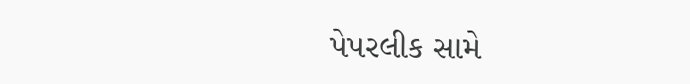પેપરલીક સામે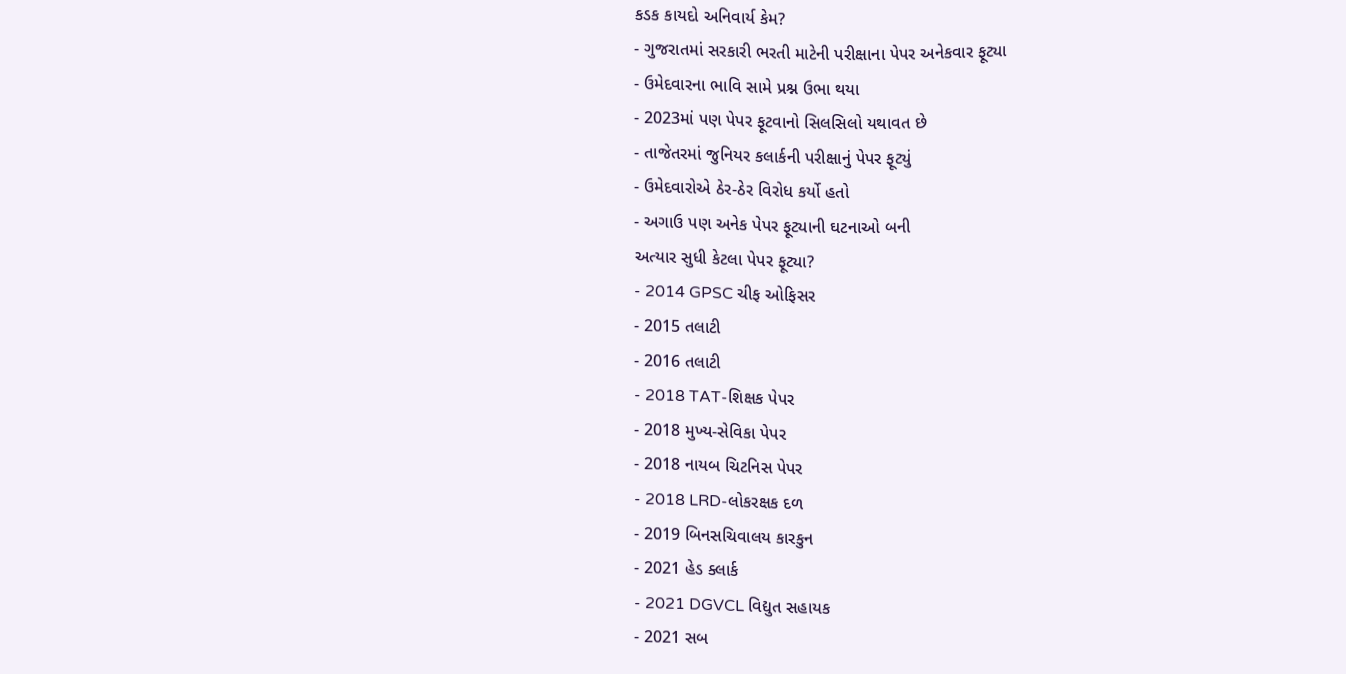કડક કાયદો અનિવાર્ય કેમ?
- ગુજરાતમાં સરકારી ભરતી માટેની પરીક્ષાના પેપર અનેકવાર ફૂટ્યા
- ઉમેદવારના ભાવિ સામે પ્રશ્ન ઉભા થયા
- 2023માં પણ પેપર ફૂટવાનો સિલસિલો યથાવત છે
- તાજેતરમાં જુનિયર કલાર્કની પરીક્ષાનું પેપર ફૂટ્યું
- ઉમેદવારોએ ઠેર-ઠેર વિરોધ કર્યો હતો
- અગાઉ પણ અનેક પેપર ફૂટ્યાની ઘટનાઓ બની
અત્યાર સુધી કેટલા પેપર ફૂટ્યા?
- 2014 GPSC ચીફ ઓફિસર
- 2015 તલાટી
- 2016 તલાટી
- 2018 TAT-શિક્ષક પેપર
- 2018 મુખ્ય-સેવિકા પેપર
- 2018 નાયબ ચિટનિસ પેપર
- 2018 LRD-લોકરક્ષક દળ
- 2019 બિનસચિવાલય કારકુન
- 2021 હેડ ક્લાર્ક
- 2021 DGVCL વિદ્યુત સહાયક
- 2021 સબ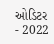ઓડિટર
- 2022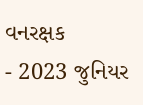વનરક્ષક
- 2023 જુનિયર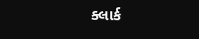ક્લાર્ક